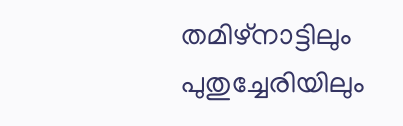തമിഴ്‌നാട്ടിലും പുതുച്ചേരിയിലും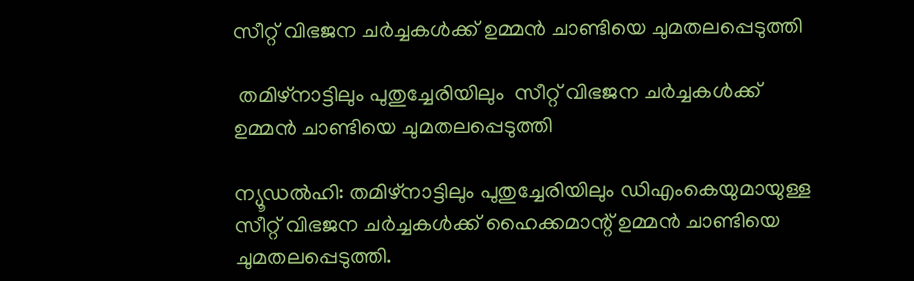സീറ്റ് വിഭജന ചര്‍ച്ചകള്‍ക്ക് ഉമ്മന്‍ ചാണ്ടിയെ ചുമതലപ്പെടുത്തി

 തമിഴ്‌നാട്ടിലും പുതുച്ചേരിയിലും  സീറ്റ് വിഭജന ചര്‍ച്ചകള്‍ക്ക്  ഉമ്മന്‍ ചാണ്ടിയെ ചുമതലപ്പെടുത്തി

ന്യൂഡല്‍ഹി: തമിഴ്‌നാട്ടിലും പുതുച്ചേരിയിലും ഡിഎംകെയുമായുള്ള സീറ്റ് വിഭജന ചര്‍ച്ചകള്‍ക്ക് ഹൈക്കമാന്റ് ഉമ്മന്‍ ചാണ്ടിയെ ചുമതലപ്പെടുത്തി.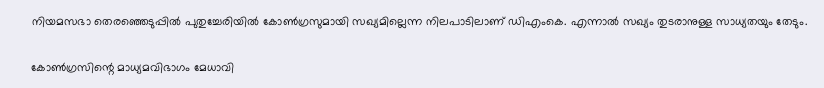നിയമസഭാ തെരഞ്ഞെടുപ്പില്‍ പുതുച്ചേരിയില്‍ കോണ്‍ഗ്രസുമായി സഖ്യമില്ലെന്ന നിലപാടിലാണ് ഡിഎംകെ. എന്നാല്‍ സഖ്യം തുടരാനുള്ള സാധ്യതയും തേടും.

കോണ്‍ഗ്രസിന്റെ മാധ്യമവിഭാഗം മേധാവി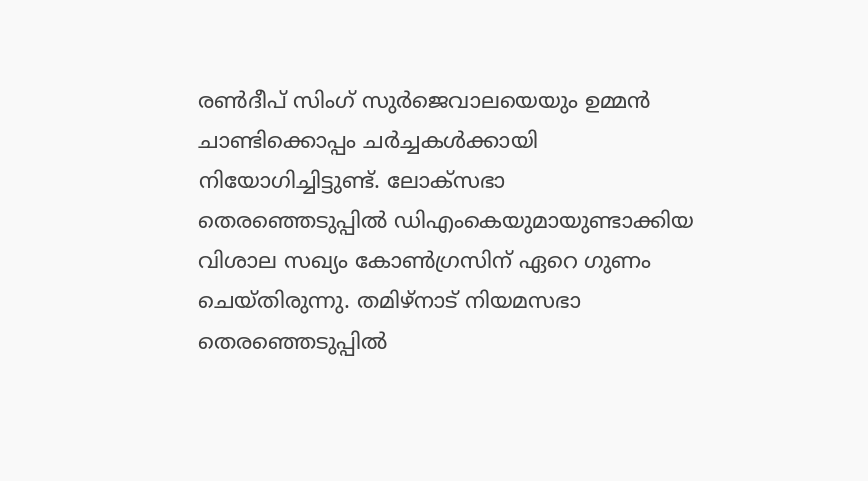രണ്‍ദീപ് സിംഗ് സുര്‍ജെവാലയെയും ഉമ്മന്‍ ചാണ്ടിക്കൊപ്പം ചര്‍ച്ചകള്‍ക്കായി നിയോഗിച്ചിട്ടുണ്ട്. ലോക്‌സഭാ തെരഞ്ഞെടുപ്പില്‍ ഡിഎംകെയുമായുണ്ടാക്കിയ വിശാല സഖ്യം കോണ്‍ഗ്രസിന് ഏറെ ഗുണം ചെയ്തിരുന്നു. തമിഴ്‌നാട് നിയമസഭാ തെരഞ്ഞെടുപ്പില്‍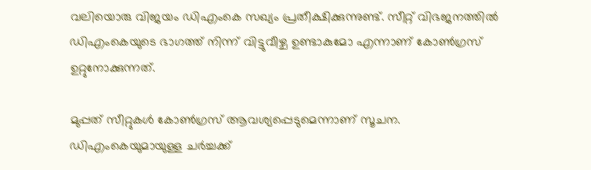വലിയൊരു വിജയം ഡിഎംകെ സഖ്യം പ്രതീക്ഷിക്കുന്നുണ്ട്. സീറ്റ് വിഭജനത്തില്‍ ഡിഎംകെയുടെ ഭാഗത്ത് നിന്ന് വിട്ടുവീഴ്ച ഉണ്ടാകുമോ എന്നാണ് കോണ്‍ഗ്രസ് ഉറ്റുനോക്കുന്നത്.

മുപ്പത് സീറ്റുകള്‍ കോണ്‍ഗ്രസ് ആവശ്യപ്പെടുമെന്നാണ് സൂചന. ഡിഎംകെയുമായുള്ള ചര്‍ച്ചക്ക്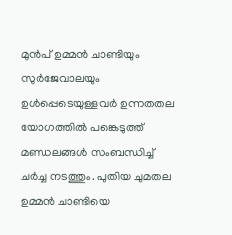മുന്‍പ് ഉമ്മന്‍ ചാണ്ടിയും സുര്‍ജേവാലയും ഉള്‍പ്പെടെയുള്ളവര്‍ ഉന്നതതല യോഗത്തില്‍ പങ്കെടുത്ത് മണ്ഡലങ്ങള്‍ സംബന്ധിച്ച് ചര്‍ച്ച നടത്തും. പുതിയ ചുമതല ഉമ്മന്‍ ചാണ്ടിയെ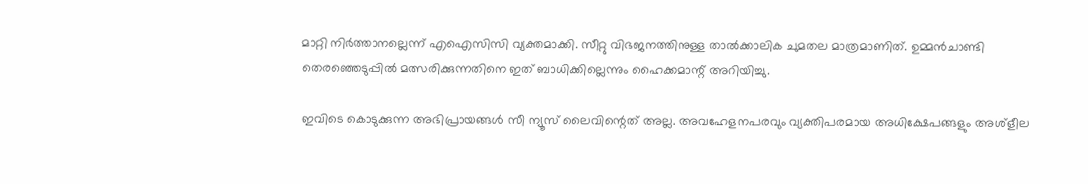മാറ്റി നിര്‍ത്താനല്ലെന്ന് എഐസിസി വ്യക്തമാക്കി. സീറ്റു വിഭജനത്തിനുള്ള താല്‍ക്കാലിക ചുമതല മാത്രമാണിത്. ഉമ്മന്‍ചാണ്ടി തെരഞ്ഞെടുപ്പില്‍ മത്സരിക്കുന്നതിനെ ഇത് ബാധിക്കില്ലെന്നും ഹൈക്കമാന്റ് അറിയിച്ചു.

ഇവിടെ കൊടുക്കുന്ന അഭിപ്രായങ്ങള്‍ സീ ന്യൂസ് ലൈവിന്റെത് അല്ല. അവഹേളനപരവും വ്യക്തിപരമായ അധിക്ഷേപങ്ങളും അശ്‌ളീല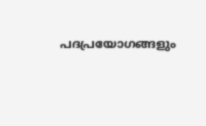പദപ്രയോഗങ്ങളും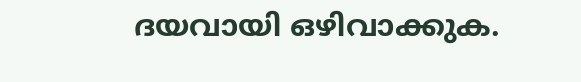ദയവായി ഒഴിവാക്കുക.